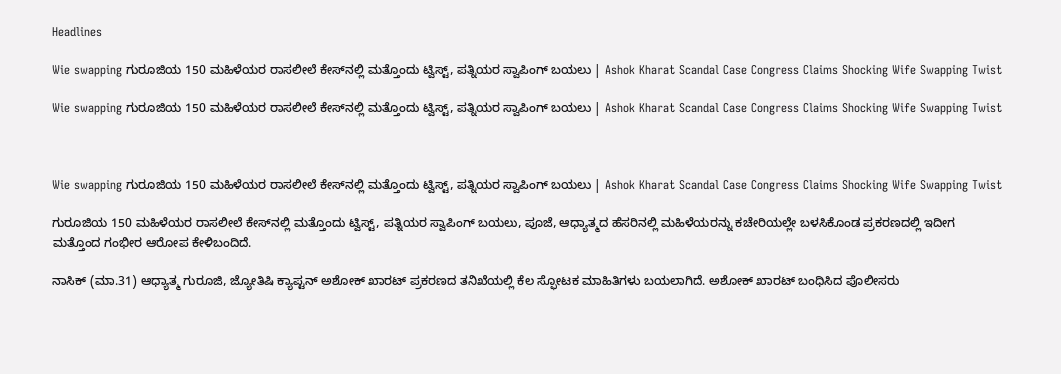Headlines

Wie swapping ಗುರೂಜಿಯ 150 ಮಹಿಳೆಯರ ರಾಸಲೀಲೆ ಕೇಸ್‌ನಲ್ಲಿ ಮತ್ತೊಂದು ಟ್ವಿಸ್ಟ್, ಪತ್ನಿಯರ ಸ್ವಾಪಿಂಗ್ ಬಯಲು | Ashok Kharat Scandal Case Congress Claims Shocking Wife Swapping Twist

Wie swapping ಗುರೂಜಿಯ 150 ಮಹಿಳೆಯರ ರಾಸಲೀಲೆ ಕೇಸ್‌ನಲ್ಲಿ ಮತ್ತೊಂದು ಟ್ವಿಸ್ಟ್, ಪತ್ನಿಯರ ಸ್ವಾಪಿಂಗ್ ಬಯಲು | Ashok Kharat Scandal Case Congress Claims Shocking Wife Swapping Twist



Wie swapping ಗುರೂಜಿಯ 150 ಮಹಿಳೆಯರ ರಾಸಲೀಲೆ ಕೇಸ್‌ನಲ್ಲಿ ಮತ್ತೊಂದು ಟ್ವಿಸ್ಟ್, ಪತ್ನಿಯರ ಸ್ವಾಪಿಂಗ್ ಬಯಲು | Ashok Kharat Scandal Case Congress Claims Shocking Wife Swapping Twist

ಗುರೂಜಿಯ 150 ಮಹಿಳೆಯರ ರಾಸಲೀಲೆ ಕೇಸ್‌ನಲ್ಲಿ ಮತ್ತೊಂದು ಟ್ವಿಸ್ಟ್, ಪತ್ನಿಯರ ಸ್ವಾಪಿಂಗ್ ಬಯಲು, ಪೂಜೆ, ಆಧ್ಯಾತ್ಮದ ಹೆಸರಿನಲ್ಲಿ ಮಹಿಳೆಯರನ್ನು ಕಚೇರಿಯಲ್ಲೇ ಬಳಸಿಕೊಂಡ ಪ್ರಕರಣದಲ್ಲಿ ಇದೀಗ ಮತ್ತೊಂದ ಗಂಭೀರ ಆರೋಪ ಕೇಳಿಬಂದಿದೆ.

ನಾಸಿಕ್ (ಮಾ.31) ಆಧ್ಯಾತ್ಮ ಗುರೂಜಿ, ಜ್ಯೋತಿಷಿ ಕ್ಯಾಪ್ಟನ್ ಅಶೋಕ್ ಖಾರಟ್ ಪ್ರಕರಣದ ತನಿಖೆಯಲ್ಲಿ ಕೆಲ ಸ್ಫೋಟಕ ಮಾಹಿತಿಗಳು ಬಯಲಾಗಿದೆ. ಅಶೋಕ್ ಖಾರಟ್ ಬಂಧಿಸಿದ ಪೊಲೀಸರು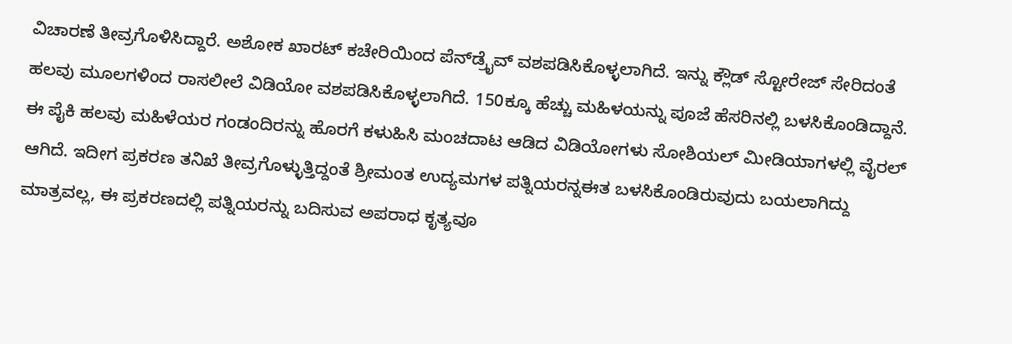ವಿಚಾರಣೆ ತೀವ್ರಗೊಳಿಸಿದ್ದಾರೆ. ಅಶೋಕ ಖಾರಟ್ ಕಚೇರಿಯಿಂದ ಪೆನ್‌ಡ್ರೈವ್ ವಶಪಡಿಸಿಕೊಳ್ಳಲಾಗಿದೆ. ಇನ್ನು ಕ್ಲೌಡ್ ಸ್ಟೋರೇಜ್ ಸೇರಿದಂತೆ ಹಲವು ಮೂಲಗಳಿಂದ ರಾಸಲೀಲೆ ವಿಡಿಯೋ ವಶಪಡಿಸಿಕೊಳ್ಳಲಾಗಿದೆ. 150ಕ್ಕೂ ಹೆಚ್ಚು ಮಹಿಳಯನ್ನು ಪೂಜೆ ಹೆಸರಿನಲ್ಲಿ ಬಳಸಿಕೊಂಡಿದ್ದಾನೆ. ಈ ಪೈಕಿ ಹಲವು ಮಹಿಳೆಯರ ಗಂಡಂದಿರನ್ನು ಹೊರಗೆ ಕಳುಹಿಸಿ ಮಂಚದಾಟ ಆಡಿದ ವಿಡಿಯೋಗಳು ಸೋಶಿಯಲ್ ಮೀಡಿಯಾಗಳಲ್ಲಿ ವೈರಲ್ ಆಗಿದೆ. ಇದೀಗ ಪ್ರಕರಣ ತನಿಖೆ ತೀವ್ರಗೊಳ್ಳುತ್ತಿದ್ದಂತೆ ಶ್ರೀಮಂತ ಉದ್ಯಮಗಳ ಪತ್ನಿಯರನ್ನಈತ ಬಳಸಿಕೊಂಡಿರುವುದು ಬಯಲಾಗಿದ್ದು ಮಾತ್ರವಲ್ಲ, ಈ ಪ್ರಕರಣದಲ್ಲಿ ಪತ್ನಿಯರನ್ನು ಬದಿಸುವ ಅಪರಾಧ ಕೃತ್ಯವೂ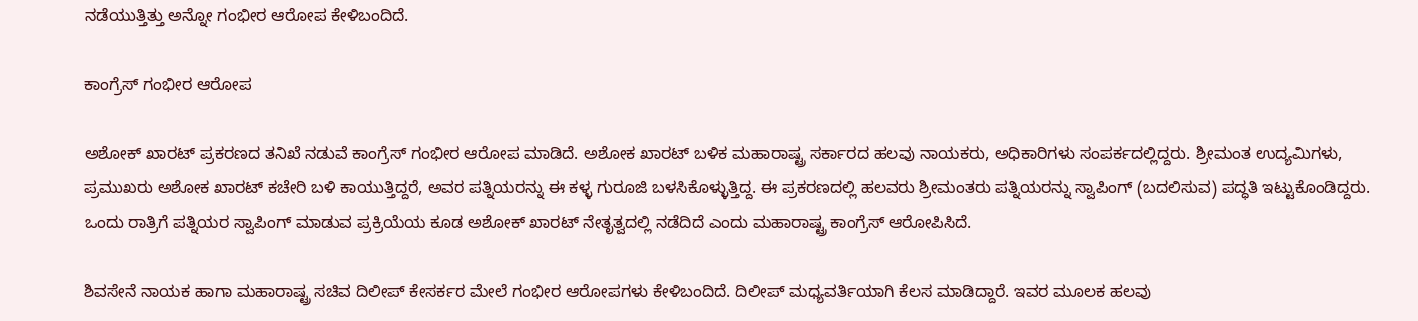ನಡೆಯುತ್ತಿತ್ತು ಅನ್ನೋ ಗಂಭೀರ ಆರೋಪ ಕೇಳಿಬಂದಿದೆ.

ಕಾಂಗ್ರೆಸ್ ಗಂಭೀರ ಆರೋಪ

ಅಶೋಕ್ ಖಾರಟ್ ಪ್ರಕರಣದ ತನಿಖೆ ನಡುವೆ ಕಾಂಗ್ರೆಸ್ ಗಂಭೀರ ಆರೋಪ ಮಾಡಿದೆ. ಅಶೋಕ ಖಾರಟ್ ಬಳಿಕ ಮಹಾರಾಷ್ಟ್ರ ಸರ್ಕಾರದ ಹಲವು ನಾಯಕರು, ಅಧಿಕಾರಿಗಳು ಸಂಪರ್ಕದಲ್ಲಿದ್ದರು. ಶ್ರೀಮಂತ ಉದ್ಯಮಿಗಳು, ಪ್ರಮುಖರು ಅಶೋಕ ಖಾರಟ್ ಕಚೇರಿ ಬಳಿ ಕಾಯುತ್ತಿದ್ದರೆ, ಅವರ ಪತ್ನಿಯರನ್ನು ಈ ಕಳ್ಳ ಗುರೂಜಿ ಬಳಸಿಕೊಳ್ಳುತ್ತಿದ್ದ. ಈ ಪ್ರಕರಣದಲ್ಲಿ ಹಲವರು ಶ್ರೀಮಂತರು ಪತ್ನಿಯರನ್ನು ಸ್ವಾಪಿಂಗ್ (ಬದಲಿಸುವ) ಪದ್ಧತಿ ಇಟ್ಟುಕೊಂಡಿದ್ದರು. ಒಂದು ರಾತ್ರಿಗೆ ಪತ್ನಿಯರ ಸ್ವಾಪಿಂಗ್ ಮಾಡುವ ಪ್ರಕ್ರಿಯೆಯ ಕೂಡ ಅಶೋಕ್ ಖಾರಟ್ ನೇತೃತ್ವದಲ್ಲಿ ನಡೆದಿದೆ ಎಂದು ಮಹಾರಾಷ್ಟ್ರ ಕಾಂಗ್ರೆಸ್ ಆರೋಪಿಸಿದೆ.

ಶಿವಸೇನೆ ನಾಯಕ ಹಾಗಾ ಮಹಾರಾಷ್ಟ್ರ ಸಚಿವ ದಿಲೀಪ್ ಕೇಸರ್ಕರ ಮೇಲೆ ಗಂಭೀರ ಆರೋಪಗಳು ಕೇಳಿಬಂದಿದೆ. ದಿಲೀಪ್ ಮಧ್ಯವರ್ತಿಯಾಗಿ ಕೆಲಸ ಮಾಡಿದ್ದಾರೆ. ಇವರ ಮೂಲಕ ಹಲವು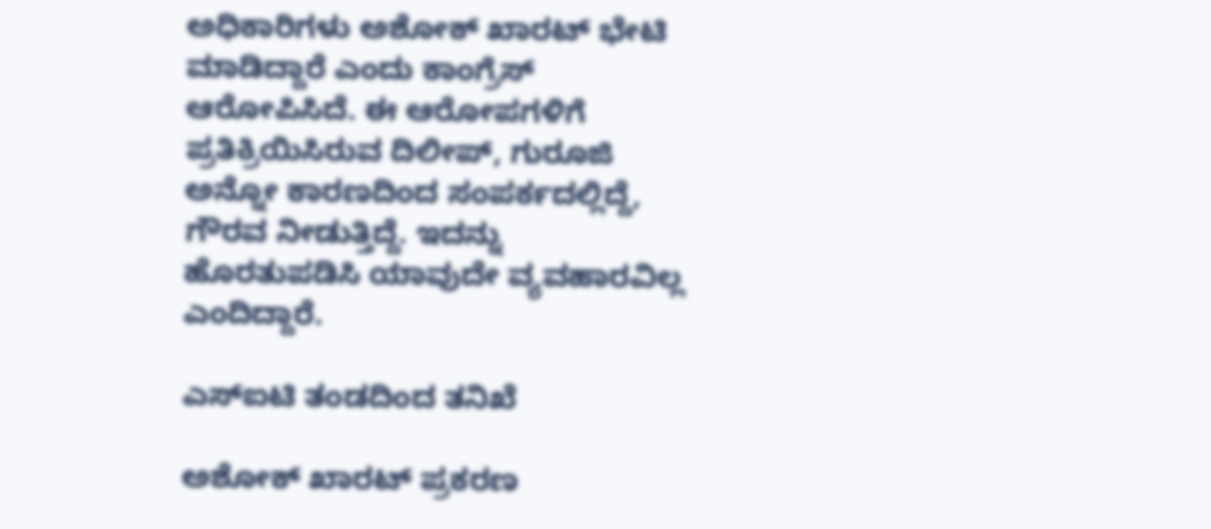ಅಧಿಕಾರಿಗಳು ಅಶೋಕ್ ಖಾರಟ್ ಭೇಟಿ ಮಾಡಿದ್ದಾರೆ ಎಂದು ಕಾಂಗ್ರೆಸ್ ಆರೋಪಿಸಿದೆ. ಈ ಆರೋಪಗಳಿಗೆ ಪ್ರತಿಕ್ರಿಯಿಸಿರುವ ದಿಲೀಪ್, ಗುರೂಜಿ ಅನ್ನೋ ಕಾರಣದಿಂದ ಸಂಪರ್ಕದಲ್ಲಿದ್ದೆ, ಗೌರವ ನೀಡುತ್ತಿದ್ದೆ. ಇದನ್ನು ಹೊರತುಪಡಿಸಿ ಯಾವುದೇ ವ್ಯವಹಾರವಿಲ್ಲ ಎಂದಿದ್ದಾರೆ.

ಎಸ್‌ಐಟಿ ತಂಡದಿಂದ ತನಿಖೆ

ಅಶೋಕ್ ಖಾರಟ್ ಪ್ರಕರಣ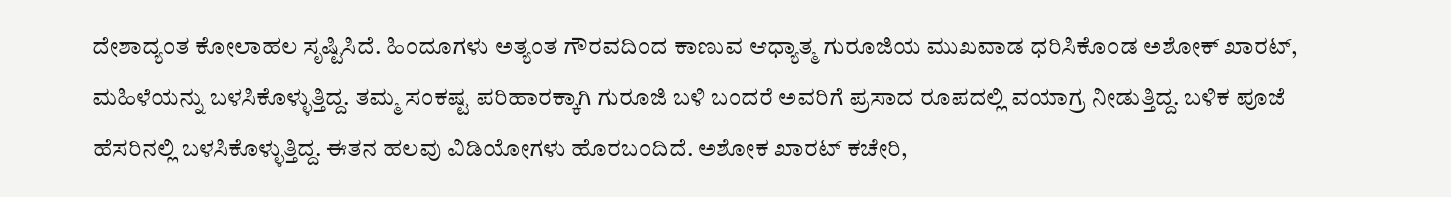ದೇಶಾದ್ಯಂತ ಕೋಲಾಹಲ ಸೃಷ್ಟಿಸಿದೆ. ಹಿಂದೂಗಳು ಅತ್ಯಂತ ಗೌರವದಿಂದ ಕಾಣುವ ಆಧ್ಯಾತ್ಮ ಗುರೂಜಿಯ ಮುಖವಾಡ ಧರಿಸಿಕೊಂಡ ಅಶೋಕ್ ಖಾರಟ್, ಮಹಿಳೆಯನ್ನು ಬಳಸಿಕೊಳ್ಳುತ್ತಿದ್ದ. ತಮ್ಮ ಸಂಕಷ್ಟ ಪರಿಹಾರಕ್ಕಾಗಿ ಗುರೂಜಿ ಬಳಿ ಬಂದರೆ ಅವರಿಗೆ ಪ್ರಸಾದ ರೂಪದಲ್ಲಿ ವಯಾಗ್ರ ನೀಡುತ್ತಿದ್ದ. ಬಳಿಕ ಪೂಜೆ ಹೆಸರಿನಲ್ಲಿ ಬಳಸಿಕೊಳ್ಳುತ್ತಿದ್ದ. ಈತನ ಹಲವು ವಿಡಿಯೋಗಳು ಹೊರಬಂದಿದೆ. ಅಶೋಕ ಖಾರಟ್ ಕಚೇರಿ,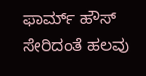ಫಾರ್ಮ್ ಹೌಸ್ ಸೇರಿದಂತೆ ಹಲವು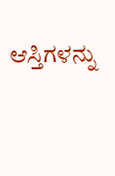ಆಸ್ತಿಗಳನ್ನು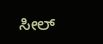ಸೀಲ್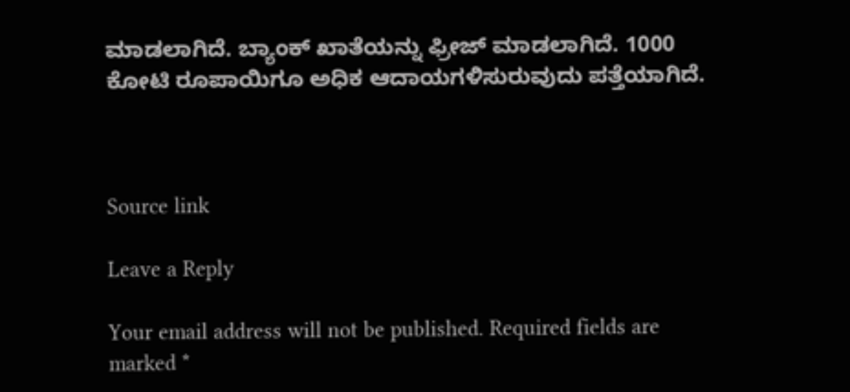ಮಾಡಲಾಗಿದೆ. ಬ್ಯಾಂಕ್ ಖಾತೆಯನ್ನು ಫ್ರೀಜ್ ಮಾಡಲಾಗಿದೆ. 1000 ಕೋಟಿ ರೂಪಾಯಿಗೂ ಅಧಿಕ ಆದಾಯಗಳಿಸುರುವುದು ಪತ್ತೆಯಾಗಿದೆ.



Source link

Leave a Reply

Your email address will not be published. Required fields are marked *